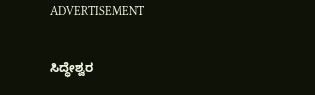ADVERTISEMENT

ಸಿದ್ಧೇಶ್ವರ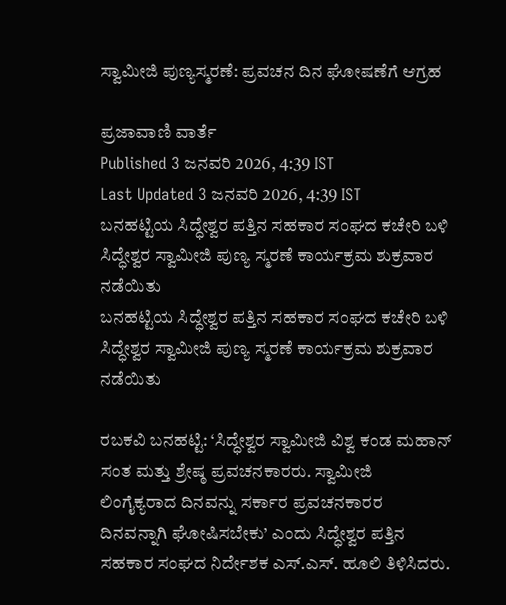ಸ್ವಾಮೀಜಿ ಪುಣ್ಯಸ್ಮರಣೆ: ಪ್ರವಚನ ದಿನ ಘೋಷಣೆಗೆ ಆಗ್ರಹ

ಪ್ರಜಾವಾಣಿ ವಾರ್ತೆ
Published 3 ಜನವರಿ 2026, 4:39 IST
Last Updated 3 ಜನವರಿ 2026, 4:39 IST
ಬನಹಟ್ಟಿಯ ಸಿದ್ಧೇಶ್ವರ ಪತ್ತಿನ ಸಹಕಾರ ಸಂಘದ ಕಚೇರಿ ಬಳಿ ಸಿದ್ಧೇಶ್ವರ ಸ್ವಾಮೀಜಿ ಪುಣ್ಯ ಸ್ಮರಣೆ ಕಾರ್ಯಕ್ರಮ ಶುಕ್ರವಾರ ನಡೆಯಿತು
ಬನಹಟ್ಟಿಯ ಸಿದ್ಧೇಶ್ವರ ಪತ್ತಿನ ಸಹಕಾರ ಸಂಘದ ಕಚೇರಿ ಬಳಿ ಸಿದ್ಧೇಶ್ವರ ಸ್ವಾಮೀಜಿ ಪುಣ್ಯ ಸ್ಮರಣೆ ಕಾರ್ಯಕ್ರಮ ಶುಕ್ರವಾರ ನಡೆಯಿತು

ರಬಕವಿ ಬನಹಟ್ಟಿ: ‘ಸಿದ್ಧೇಶ್ವರ ಸ್ವಾಮೀಜಿ ವಿಶ್ವ ಕಂಡ ಮಹಾನ್ ಸಂತ ಮತ್ತು ಶ್ರೇಷ್ಠ ಪ್ರವಚನಕಾರರು. ಸ್ವಾಮೀಜಿ ಲಿಂಗೈಕ್ಯರಾದ ದಿನವನ್ನು ಸರ್ಕಾರ ಪ್ರವಚನಕಾರರ ದಿನವನ್ನಾಗಿ ಘೋಷಿಸಬೇಕು’ ಎಂದು ಸಿದ್ಧೇಶ್ವರ ಪತ್ತಿನ ಸಹಕಾರ ಸಂಘದ ನಿರ್ದೇಶಕ ಎಸ್.ಎಸ್. ಹೂಲಿ ತಿಳಿಸಿದರು.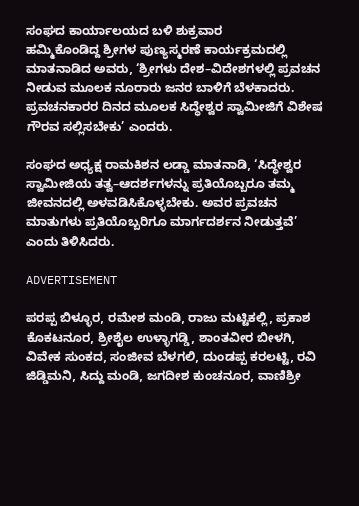ಸಂಘದ ಕಾರ್ಯಾಲಯದ ಬಳಿ ಶುಕ್ರವಾರ ಹಮ್ಮಿಕೊಂಡಿದ್ದ ‍ಶ್ರೀಗಳ ಪುಣ್ಯಸ್ಮರಣೆ ಕಾರ್ಯಕ್ರಮದಲ್ಲಿ ಮಾತನಾಡಿದ ಅವರು, ‘ಶ್ರೀಗಳು ದೇಶ–ವಿದೇಶಗಳಲ್ಲಿ ಪ್ರವಚನ ನೀಡುವ ಮೂಲಕ ನೂರಾರು ಜನರ ಬಾಳಿಗೆ ಬೆಳಕಾದರು. ಪ್ರವಚನಕಾರರ ದಿನದ ಮೂಲಕ ಸಿದ್ಧೇಶ್ವರ ಸ್ವಾಮೀಜಿಗೆ ವಿಶೇಷ ಗೌರವ ಸಲ್ಲಿಸಬೇಕು’ ಎಂದರು.

ಸಂಘದ ಅಧ್ಯಕ್ಷ ರಾಮಕಿಶನ ಲಡ್ಡಾ ಮಾತನಾಡಿ, ‘ಸಿದ್ಧೇಶ್ವರ ಸ್ವಾಮೀಜಿಯ ತತ್ವ–ಆದರ್ಶಗಳನ್ನು ಪ್ರತಿಯೊಬ್ಬರೂ ತಮ್ಮ ಜೀವನದಲ್ಲಿ ಅಳವಡಿಸಿಕೊಳ್ಳಬೇಕು. ಅವರ ಪ್ರವಚನ ಮಾತುಗಳು ಪ್ರತಿಯೊಬ್ಬರಿಗೂ ಮಾರ್ಗದರ್ಶನ ನೀಡುತ್ತವೆ’ ಎಂದು ತಿಳಿಸಿದರು.

ADVERTISEMENT

ಪರಪ್ಪ ಬಿಳ್ಳೂರ, ರಮೇಶ ಮಂಡಿ, ರಾಜು ಮಟ್ಟಿಕಲ್ಲಿ, ಪ್ರಕಾಶ ಕೊಕಟನೂರ, ಶ್ರೀಶೈಲ ಉಳ್ಳಾಗಡ್ಡಿ, ಶಾಂತವೀರ ಬೀಳಗಿ, ವಿವೇಕ ಸುಂಕದ, ಸಂಜೀವ ಬೆಳಗಲಿ, ದುಂಡಪ್ಪ ಕರಲಟ್ಟಿ, ರವಿ ಜಿಡ್ಡಿಮನಿ, ಸಿದ್ದು ಮಂಡಿ, ಜಗದೀಶ ಕುಂಚನೂರ, ವಾಣಿಶ್ರೀ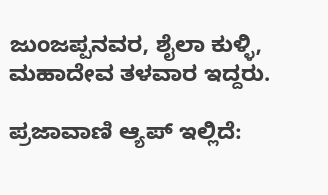ಜುಂಜಪ್ಪನವರ, ಶೈಲಾ ಕುಳ್ಳಿ, ಮಹಾದೇವ ತಳವಾರ ಇದ್ದರು.

ಪ್ರಜಾವಾಣಿ ಆ್ಯಪ್ ಇಲ್ಲಿದೆ: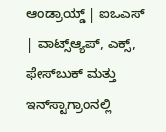ಆಂಡ್ರಾಯ್ಡ್ | ಐಒಎಸ್ | ವಾಟ್ಸ್ಆ್ಯಪ್, ಎಕ್ಸ್, ಫೇಸ್‌ಬುಕ್ ಮತ್ತು ಇನ್‌ಸ್ಟಾಗ್ರಾಂನಲ್ಲಿ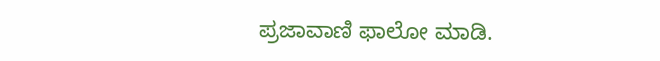ಪ್ರಜಾವಾಣಿ ಫಾಲೋ ಮಾಡಿ.